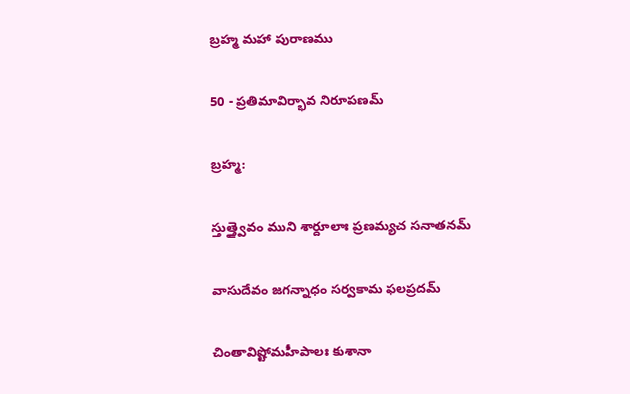బ్రహ్మ మహా పురాణము

50 - ప్రతిమావిర్భావ నిరూపణమ్‌

బ్రహ్మ:

స్తుత్త్వైవం ముని శార్దూలాః ప్రణమ్యచ సనాతనమ్‌

వాసుదేవం జగన్నాధం సర్వకామ ఫలప్రదమ్‌

చింతావిష్టోమహీపాలః కుశానా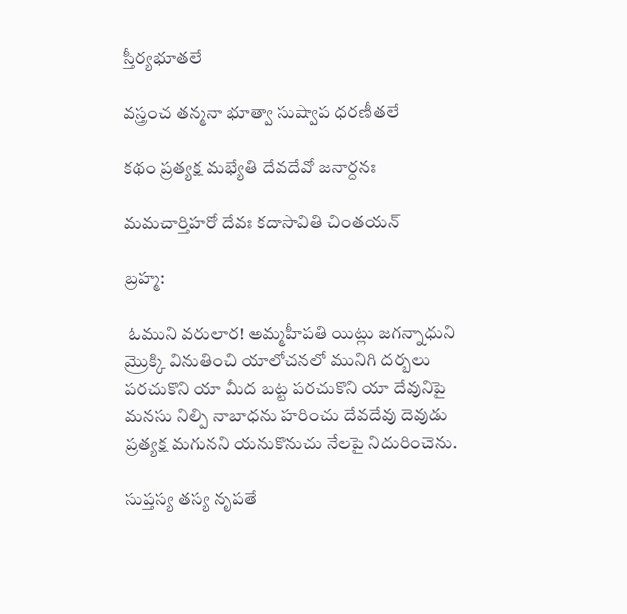స్తీర్యభూతలే

వస్త్రంచ తన్మనా భూత్వా సుష్వాప ధరణీతలే

కథం ప్రత్యక్ష మభ్యేతి దేవదేవో జనార్దనః

మమచార్తిహరో దేవః కదాసావితి చింతయన్‌

బ్రహ్మ:

 ఓముని వరులార! అమ్మహీపతి యిట్లు జగన్నాధుని మ్రొక్కి వినుతించి యాలోచనలో మునిగి దర్బలు పరచుకొని యా మీద బట్ట పరచుకొని యా దేవునిపై మనసు నిల్పి నాబాధను హరించు దేవదేవు దెవుడు ప్రత్యక్ష మగునని యనుకొనుచు నేలపై నిదురించెను.

సుప్తస్య తస్య నృపతే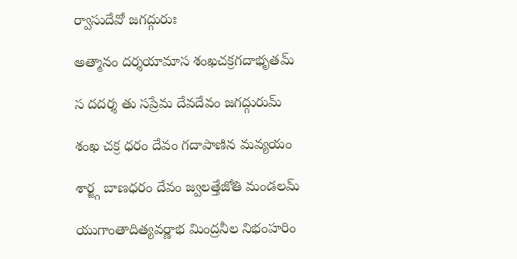ర్వాసుదేవో జగద్గురుః

అత్మానం దర్శయామాస శంఖచక్రగదాభృతమ్‌

స దదర్శ తు సప్రేమ దేవదేవం జగద్గురుమ్‌

శంఖ చక్ర ధరం దేవం గదాపాణిన మవ్యయం

శార్జ్గ బాణధరం దేవం జ్వలత్తేజోతి మండలమ్‌

యుగాంతాదిత్యవర్ణాభ మింద్రనీల నిభంహరిం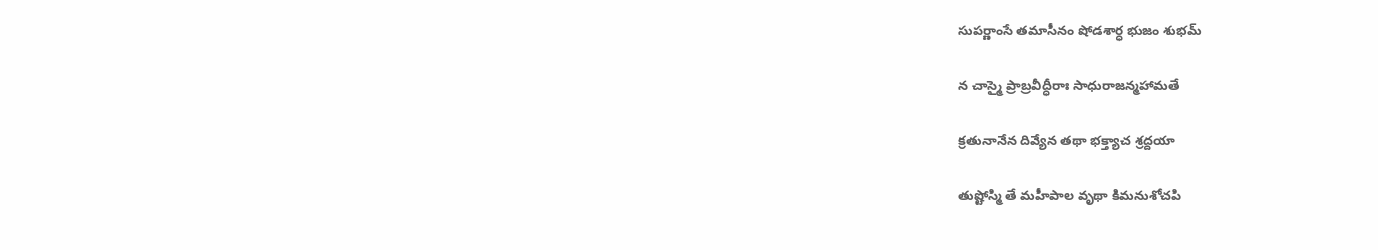సుపర్ణాంసే తమాసీనం షోడశార్ధ భుజం శుభమ్‌

న చాస్మై ప్రాబ్రవీద్ధీరాః సాధురాజన్మహామతే

క్రతునానేన దివ్యేన తథా భక్త్యాచ శ్రద్దయా

తుష్టోస్మి తే మహీపాల వృథా కిమనుశోచపి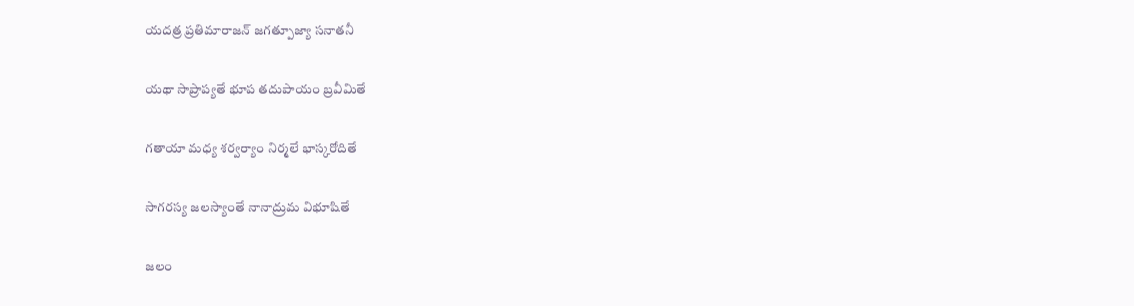యదత్ర ప్రతిమారాజన్‌ జగత్పూజ్యా సనాతనీ

యథా సాప్రాప్యతే భూప తదుపాయం బ్రవీమితే

గతాయా మధ్య శర్వర్యాం నిర్మలే భాస్కరోదితే

సాగరస్య జలస్యాంతే నానాద్రుమ విభూషితే

జలం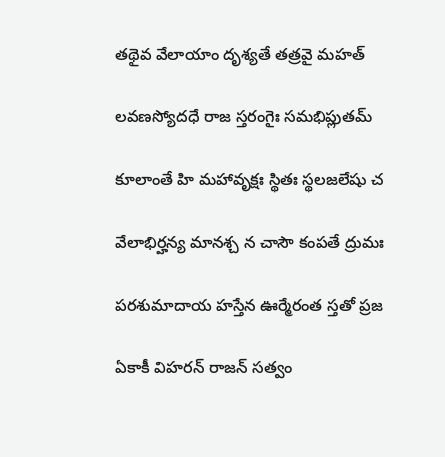తథైవ వేలాయాం దృశ్యతే తత్రవై మహత్‌

లవణస్యోదధే రాజ స్తరంగైః సమభిప్లుతమ్‌

కూలాంతే హి మహావృక్షః స్థితః స్థలజలేషు చ

వేలాభిర్హన్య మానశ్చ న చాసౌ కంపతే ద్రుమః

పరశుమాదాయ హస్తేన ఊర్మేరంత స్తతో ప్రజ

ఏకాకీ విహరన్‌ రాజన్‌ సత్వం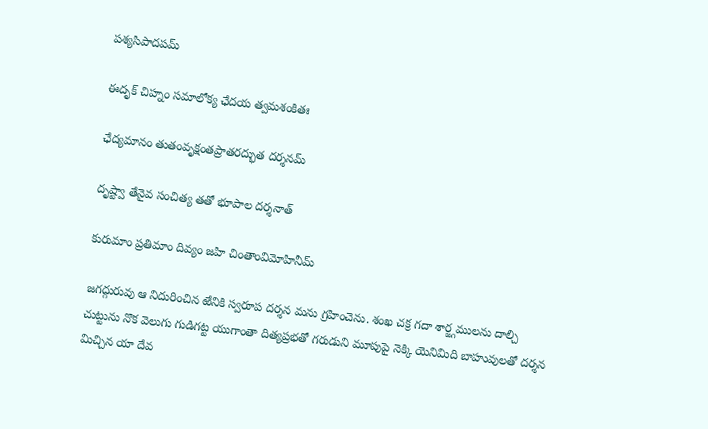పశ్యసిపాదపమ్‌

ఈదృక్‌ చిహ్నం సమాలోక్య ఛేదయ త్వమశంకితః

ఛేద్యమానం తుతంవృక్షంతప్రాతరద్భుత దర్శనమ్‌

దృష్ట్వా తేనైవ సంచిత్య తతో భూపాల దర్శనాత్‌

కురుమాం ప్రతిమాం దివ్యం జహి చింతాంవిమోహినీమ్‌

జగద్గురువు ఆ నిదురించిన ఱేనికి స్వరూప దర్శన మను గ్రహించెను. శంఖ చక్ర గదా శార్జ్గములను దాల్చి చుట్టును నొక వెలుగు గుడిగట్ట యుగాంతా దిత్యప్రభతో గరుడుని మూపుపై నెక్కి యెనిమిది బాహువులతో దర్శన మిచ్చిన యా దేవ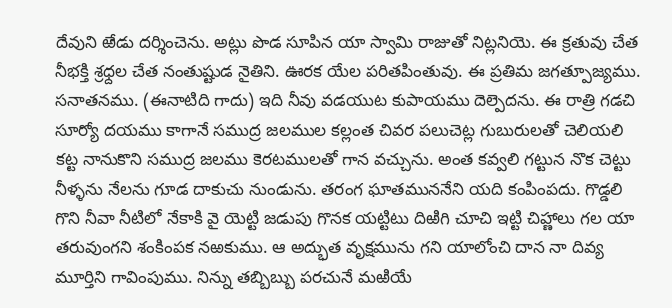దేవుని ఱేడు దర్శించెను. అట్లు పొడ సూపిన యా స్వామి రాజుతో నిట్లనియె. ఈ క్రతువు చేత నీభక్తి శ్రధ్దల చేత నంతుష్టుడ నైతిని. ఊరక యేల పరితపింతువు. ఈ ప్రతిమ జగత్పూజ్యము. సనాతనము. (ఈనాటిది గాదు) ఇది నీవు వడయుట కుపాయము దెల్పెదను. ఈ రాత్రి గడచి సూర్యో దయము కాగానే సముద్ర జలముల కల్లంత చివర పలుచెట్ల గుబురులతో చెలియలి కట్ట నానుకొని సముద్ర జలము కెరటములతో గాన వచ్చును. అంత కవ్వలి గట్టున నొక చెట్టు నీళ్ళను నేలను గూడ దాకుచు నుండును. తరంగ ఘాతముననేని యది కంపింపదు. గొడ్డలి గొని నీవా నీటిలో నేకాకి వై యెట్టి జడుపు గొనక యట్టిటు దిఱిగి చూచి ఇట్టి చిహ్ణాలు గల యా తరువుంగని శంకింపక నఱకుము. ఆ అద్భుత వృక్షమును గని యాలోంచి దాన నా దివ్య మూర్తిని గావింపుము. నిన్ను తబ్బిబ్బు పరచునే మఱియే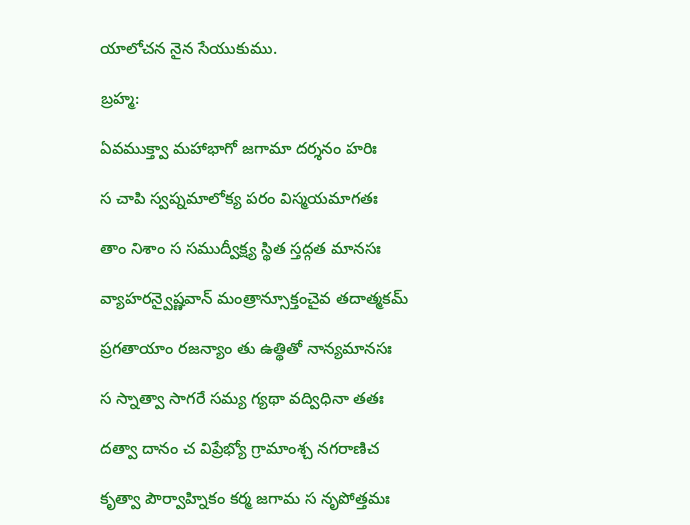యాలోచన నైన సేయుకుము.

బ్రహ్మ:

ఏవముక్త్వా మహాభాగో జగామా దర్శనం హరిః

స చాపి స్వప్నమాలోక్య పరం విస్మయమాగతః

తాం నిశాం స సముద్వీక్ష్య స్థిత స్తద్గత మానసః

వ్యాహరన్వైష్ణవాన్‌ మంత్రాన్సూక్తంచైవ తదాత్మకమ్‌

ప్రగతాయాం రజన్యాం తు ఉత్థితో నాన్యమానసః

స స్నాత్వా సాగరే సమ్య గ్యథా వద్విధినా తతః

దత్వా దానం చ విప్రేభ్యో గ్రామాంశ్చ నగరాణిచ

కృత్వా పౌర్వాహ్నికం కర్మ జగామ స నృపోత్తమః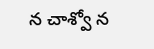న చాశ్వో న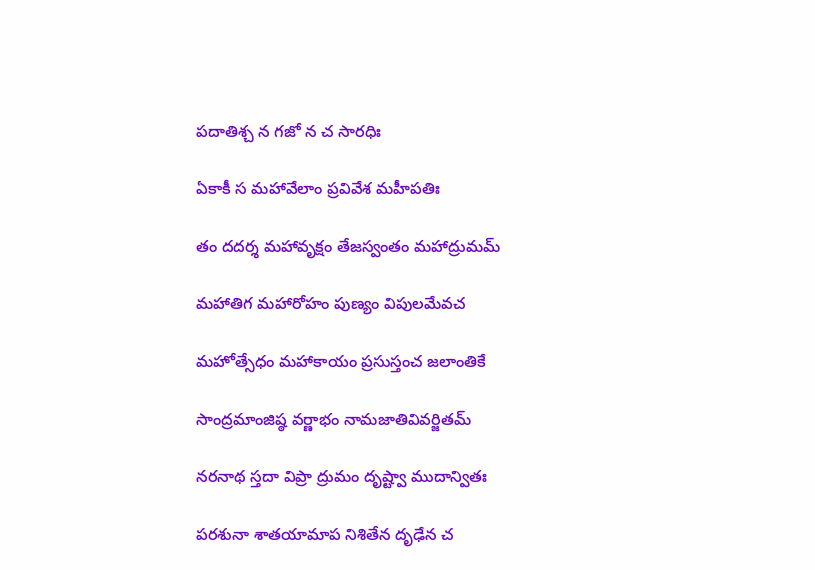పదాతిశ్చ న గజో న చ సారధిః

ఏకాకీ స మహావేలాం ప్రవివేశ మహీపతిః

తం దదర్శ మహావృక్షం తేజస్వంతం మహాద్రుమమ్‌

మహాతిగ మహారోహం పుణ్యం విపులమేవచ

మహోత్సేధం మహాకాయం ప్రసుస్తంచ జలాంతికే

సాంద్రమాంజిష్ఠ వర్ణాభం నామజాతివివర్జితమ్‌

నరనాథ స్తదా విప్రా ద్రుమం దృష్ట్వా ముదాన్వితః

పరశునా శాతయామాప నిశితేన దృఢేన చ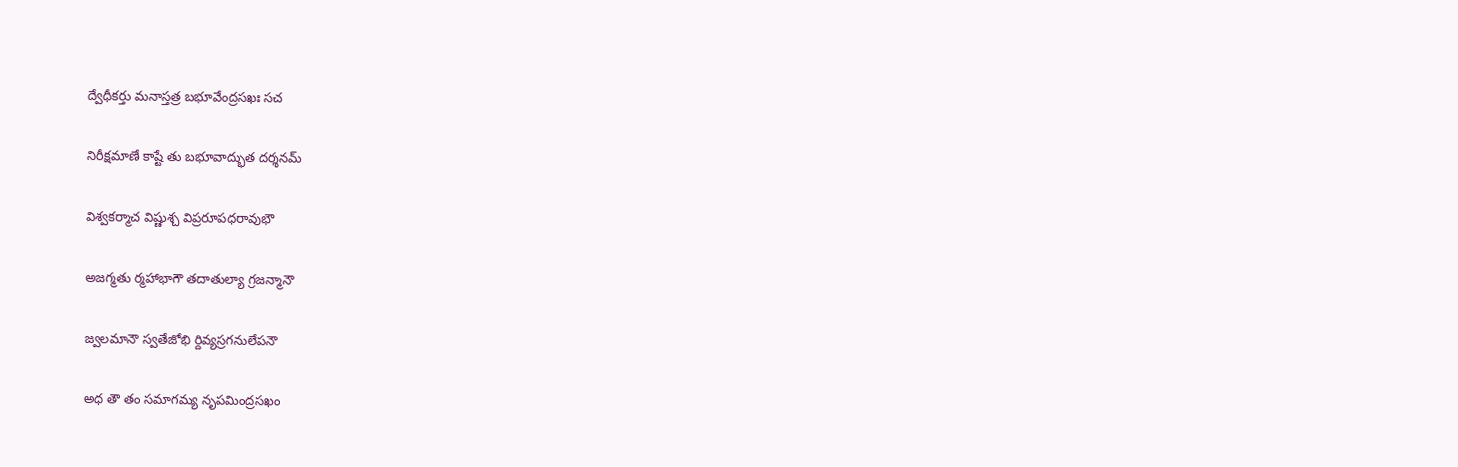ద్వేధీకర్తు మనాస్తత్ర బభూవేంద్రసఖః సచ

నిరీక్షమాణే కాష్టే తు బభూవాద్భుత దర్శనమ్‌

విశ్వకర్మాచ విష్ణుశ్చ విప్రరూపధరావుభౌ

అజగ్మతు ర్మహాభాగౌ తదాతుల్యా గ్రజన్మానౌ

జ్వలమానౌ స్వతేజోభి ర్దివ్యస్రగనులేపనౌ

అధ తౌ తం సమాగమ్య నృపమింద్రసఖం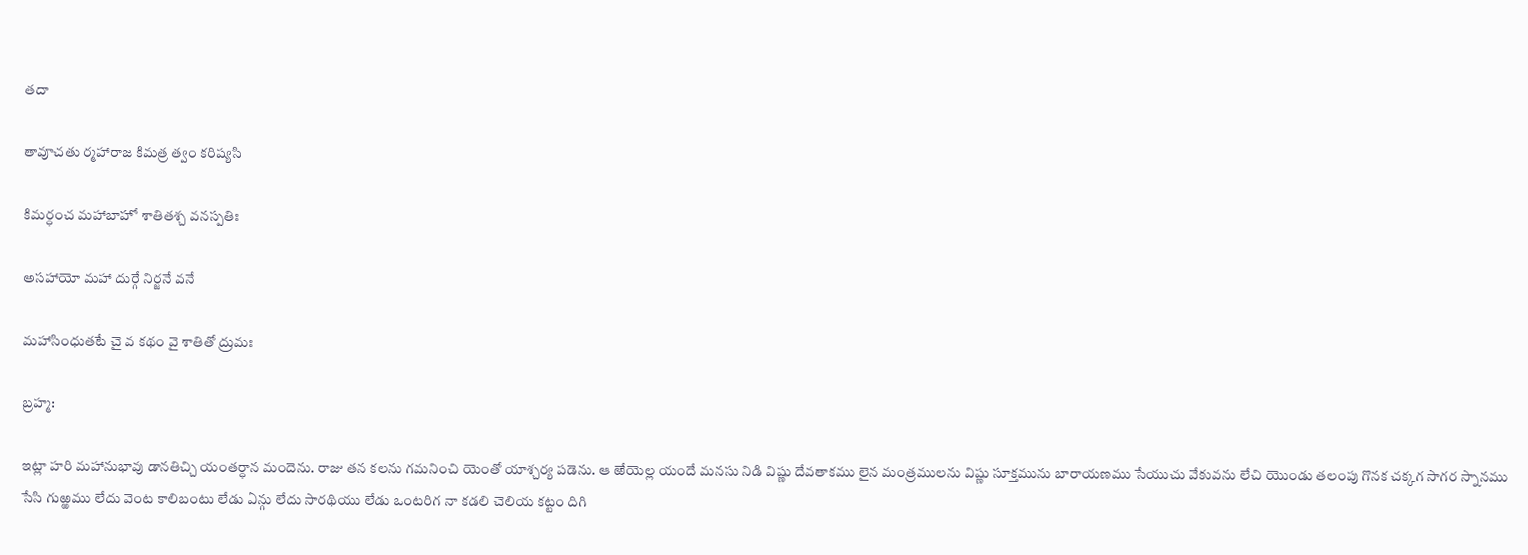తదా

తావూచతు ర్మహారాజ కిమత్ర త్వం కరిష్యసి

కిమర్ధంచ మహాబాహో శాతితశ్చ వనస్పతిః

అసహాయో మహా దుర్గే నిర్జనే వనే

మహాసింధుతటే చై వ కథం వై శాతితో ద్రుమః

బ్రహ్మ:

ఇట్లా హరి మహానుభావు డానతిచ్చి యంతర్ధాన మందెను. రాజు తన కలను గమనించి యెంతో యాశ్చర్య పడెను. ఆ ఱేయెల్ల యందే మనసు నిడి విష్ణు దేవతాకము లైన మంత్రములను విష్ణు సూక్తమును బారాయణము సేయుచు వేకువను లేచి యొండు తలంపు గొనక చక్కగ సాగర స్నానము సేసి గుఱ్ఱము లేదు వెంట కాలిబంటు లేడు ఏన్గు లేదు సారథియు లేడు ఒంటరిగ నా కడలి చెలియ కట్టం దిగి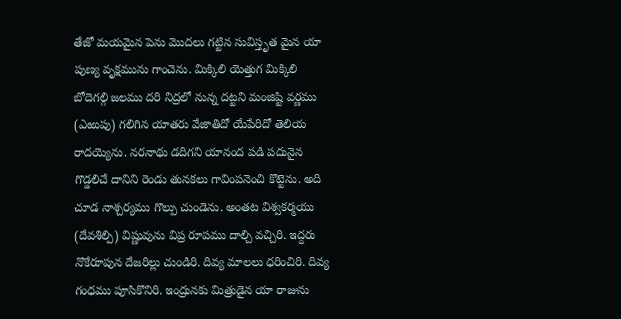తేజో మయమైన పెను మొదలు గట్టిన సువిస్తృత మైన యా పుణ్య వృక్షమును గాంచెను. మిక్కిలి యెత్తుగ మిక్కిలి బోదెగల్గి జలము దరి నిద్రలో నున్న దట్టని మంజిష్టి వర్ణము (ఎఱుపు) గలిగిన యాతరు వేజాతిదో యేపేరిదో తెలియ రాదయ్యెను. నరనాథు డదిగని యానంద పడి పదునైన గొడ్డలిచే దానిని రెండు తునకలు గావింపనెంచి కొట్టెను. అది చూడ నాశ్చర్యము గొల్పు చుండెను. అంతట విశ్వకర్మయు (దేవశిల్పి) విష్ణువును విప్ర రూపము దాల్చి వచ్చిరి. ఇద్దరు నొకేరూపున దేజరిల్లు చుండిరి. దివ్య మాలలు ధరించిరి. దివ్య గంధము పూసికొనిరి. ఇంద్రునకు మిత్రుడైన యా రాజును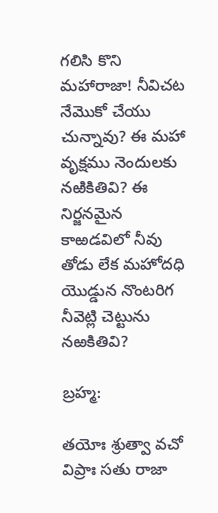గలిసి కొని మహారాజా! నీవిచట నేమొకో చేయు చున్నావు? ఈ మహా వృక్షము నెందులకు నఱికితివి? ఈ నిర్జనమైన కాఱడవిలో నీవు తోడు లేక మహోదధి యొడ్డున నొంటరిగ నీవెట్లి చెట్టును నఱకితివి?

బ్రహ్మ:

తయోః శ్రుత్వా వచో విప్రాః సతు రాజా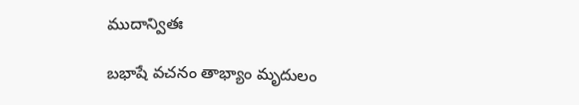ముదాన్వితః

బభాషే వచనం తాభ్యాం మృదులం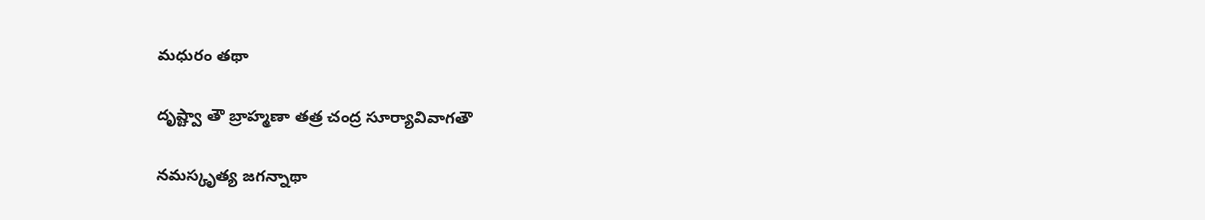మధురం తథా

దృష్ట్వా తౌ బ్రాహ్మణా తత్ర చంద్ర సూర్యావివాగతౌ

నమస్కృత్య జగన్నాథా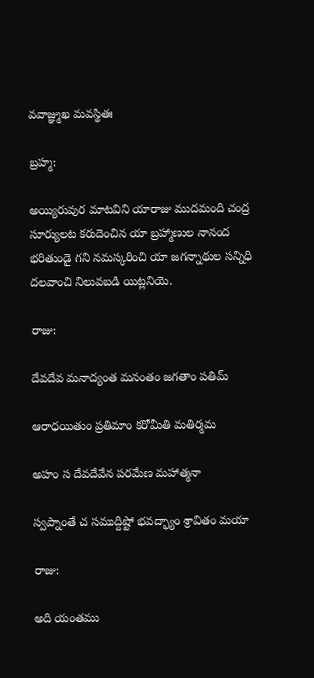వవాజ్ఞ్ముఖ మవస్థితః

బ్రహ్మ:

అయ్యిరువుర మాటవిని యారాజు ముదమంది చంద్ర సూర్యులట కరుదెంచిన యా బ్రహ్మాణుల నానంద భరితుండై గని నమస్కరించి యా జగన్నాథుల సన్నిధి దలవాంచి నిలువబడి యిట్లనియె.

రాజు:

దేవదేవ మనాద్యంత మనంతం జగతాం పతిమ్‌

ఆరాధయితుం ప్రతిమాం కరోమీతి మతిర్మమ

అహం స దేవదేవేన పరమేణ మహాత్మనా

స్వప్నాంతే చ సముద్దిష్టో భవద్భ్యాం శ్రావితం మయా

రాజు:

అది యంతము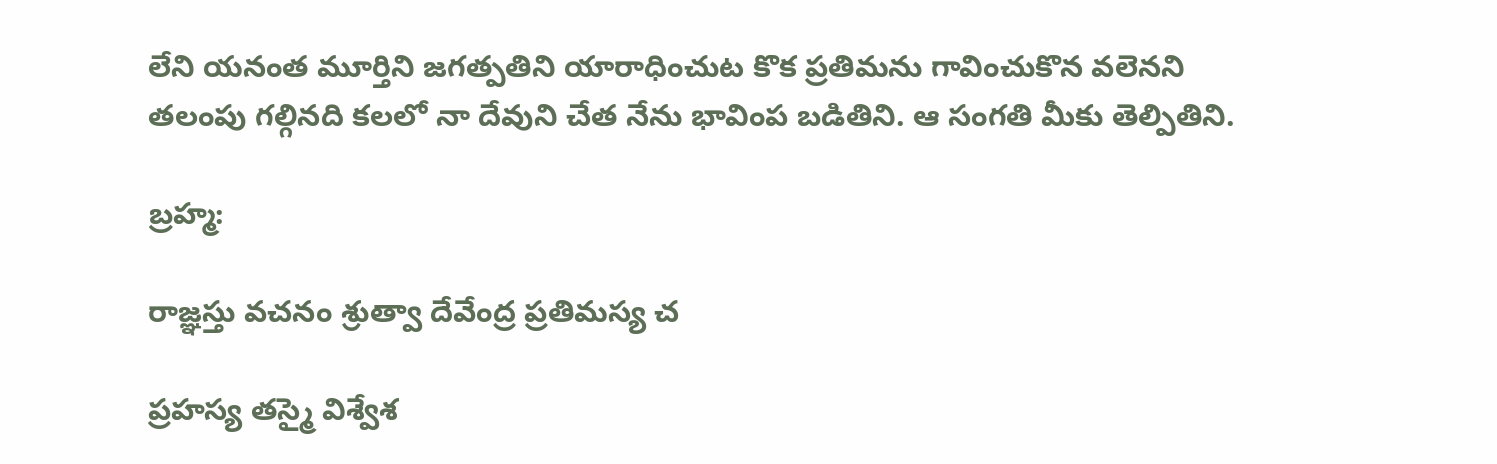లేని యనంత మూర్తిని జగత్పతిని యారాధించుట కొక ప్రతిమను గావించుకొన వలెనని తలంపు గల్గినది కలలో నా దేవుని చేత నేను భావింప బడితిని. ఆ సంగతి మీకు తెల్పితిని.

బ్రహ్మ:

రాజ్ఞస్తు వచనం శ్రుత్వా దేవేంద్ర ప్రతిమస్య చ

ప్రహస్య తస్మై విశ్వేశ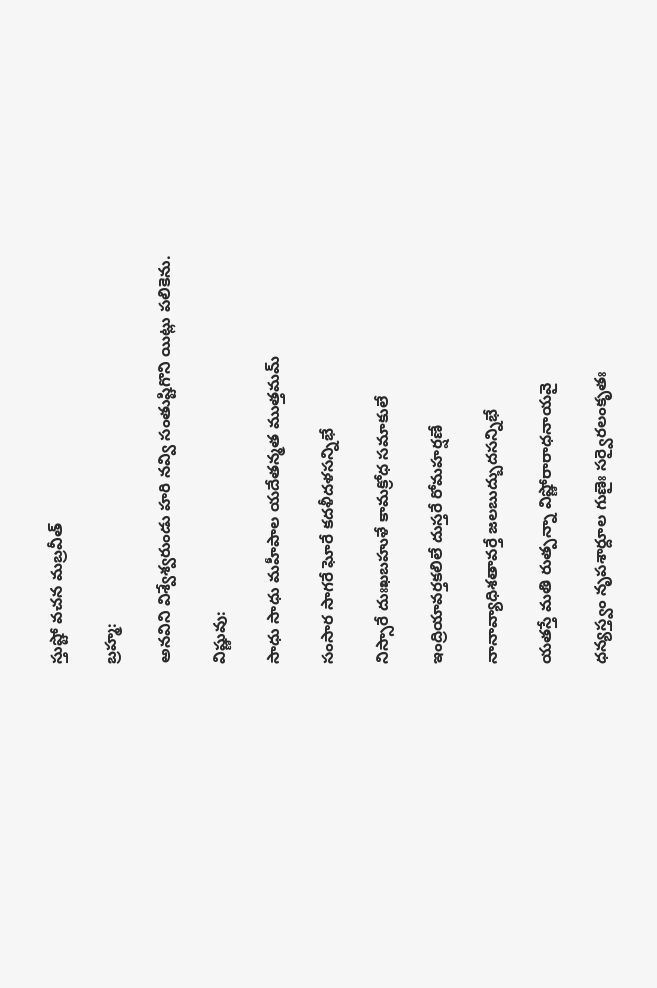స్తుష్టో వచన మబ్రవీత్‌

బ్రహ్మ:

అనవిని విశ్వేశ్వరుండు హరి నవ్వి సంతుష్టిగొని యిట్లు పలికెను.

విష్ణువు:

సాధు సాధు మహీపాల యదేతన్మత ముత్తమమ్‌

సంసార సాగరే ఘోరే కదళీదళసన్నిభే

నిస్సారే దుఃఖబహుళే కామక్రోధ సమాకులే

ఇంద్రియావర్తకలిలే దుస్తరే రోమహర్షణే

నానావ్యాధిశతావర్తే జలబుద్బుదసన్నిభే

యతస్తే మతి రుత్పన్నా విష్ణోరారాధనాయవై

ధన్యస్త్వం నృపశార్దూల గుణైః సర్వైరలంకృతః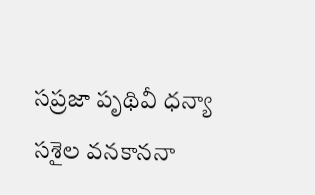సప్రజా పృథివీ ధన్యా సశైల వనకాననా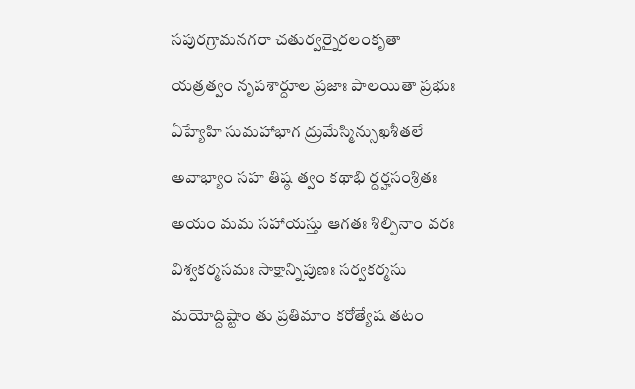సపురగ్రామనగరా చతుర్వర్నైరలంకృతా

యత్రత్వం నృపశార్దూల ప్రజాః పాలయితా ప్రభుః

ఏహ్యేహి సుమహాభాగ ద్రుమేస్మిన్సుఖశీతలే

అవాభ్యాం సహ తిష్ఠ త్వం కథాభి ర్దర్హసంశ్రితః

అయం మమ సహాయస్తు ఆగతః శిల్పినాం వరః

విశ్వకర్మసమః సాక్షాన్నిపుణః సర్వకర్మసు

మయోద్దిష్టాం తు ప్రతిమాం కరోత్యేష తటం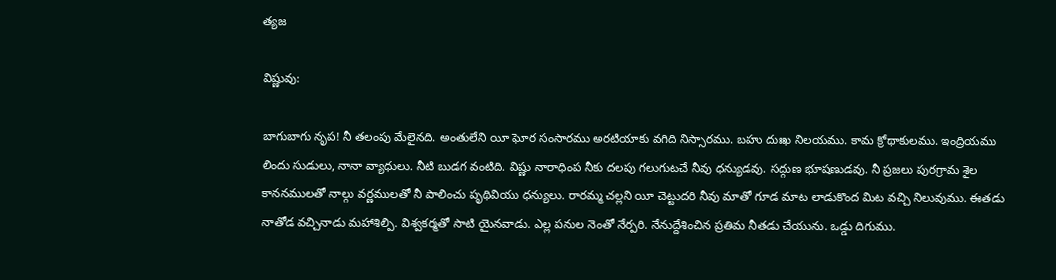త్యజ

విష్ణువు:

బాగుబాగు నృప! నీ తలంపు మేలైనది. అంతులేని యీ ఘోర సంసారము అరటియాకు వగిది నిస్సారము. బహు దుఃఖ నిలయము. కామ క్రోథాకులము. ఇంద్రియము లిందు సుడులు, నానా వ్యాధులు. నీటి బుడగ వంటిది. విష్ణు నారాధింప నీకు దలపు గలుగుటచే నీవు ధన్యుడవు. సద్గుణ భూషణుడవు. నీ ప్రజలు పురగ్రామ శైల కాననములతో నాల్గు వర్ణములతో నీ పాలించు పృథివియు ధన్యులు. రారమ్మ చల్లని యీ చెట్టుదరి నీవు మాతో గూడ మాట లాడుకొంద మిట వచ్చి నిలువుము. ఈతడు నాతోడ వచ్చినాడు మహాశిల్పి. విశ్వకర్మతో సాటి యైనవాడు. ఎల్ల పనుల నెంతో నేర్పరి. నేనుద్దేశించిన ప్రతిమ నీతడు చేయును. ఒడ్డు దిగుము.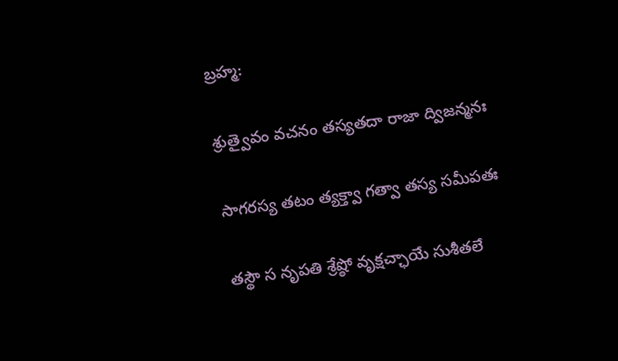బ్రహ్మ:

శ్రుత్వైవం వచనం తస్యతదా రాజా ద్విజన్మనః

సాగరస్య తటం త్యక్త్వా గత్వా తస్య సమీపతః

తస్థౌ స నృపతి శ్రేష్ఠో వృక్షచ్ఛాయే సుశీతలే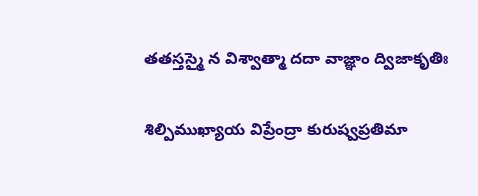తతస్తస్మై న విశ్వాత్మా దదా వాజ్ఞాం ద్విజాకృతిః

శిల్పిముఖ్యాయ విప్రేంద్రా కురుష్వప్రతిమా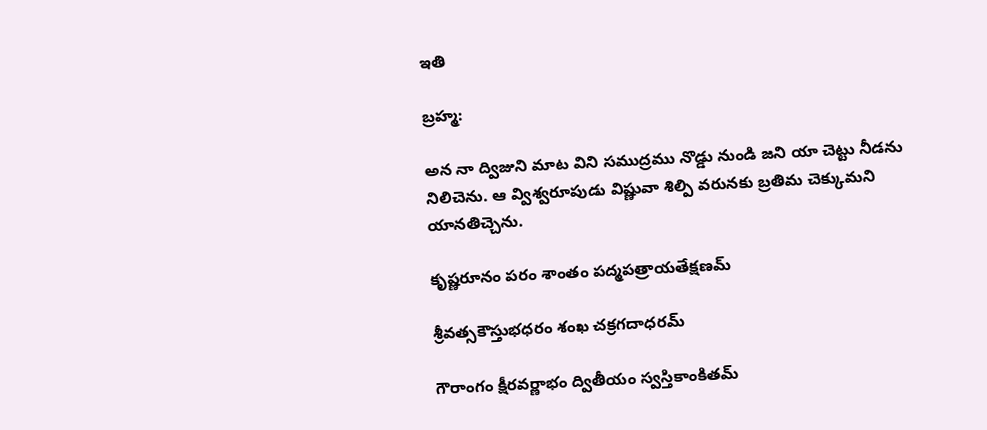ఇతి

బ్రహ్మ:

అన నా ద్విజుని మాట విని సముద్రము నొడ్డు నుండి జని యా చెట్టు నీడను నిలిచెను. ఆ వ్విశ్వరూపుడు విష్ణువా శిల్పి వరునకు బ్రతిమ చెక్కుమని యానతిచ్చెను.

కృష్ణరూనం పరం శాంతం పద్మపత్రాయతేక్షణమ్‌

శ్రీవత్సకౌస్తుభధరం శంఖ చక్రగదాధరమ్‌

గౌరాంగం క్షీరవర్ణాభం ద్వితీయం స్వస్తికాంకితమ్‌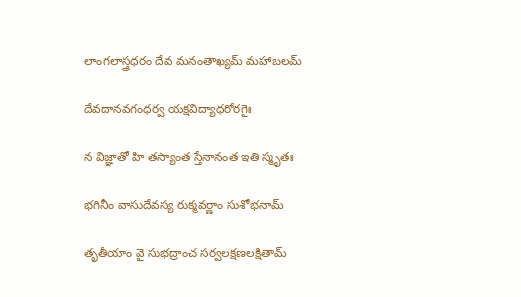లాంగలాస్త్రధరం దేవ మనంతాఖ్యమ్‌ మహాబలమ్‌

దేవదానవగంధర్వ యక్షవిద్యాధరోరగైః

న విజ్ఞాతో హి తస్యాంత స్తేనానంత ఇతి స్మృతః

భగినీం వాసుదేవస్య రుక్మవర్ణాం సుశోభనామ్‌

తృతీయాం వై సుభద్రాంచ సర్వలక్షణలక్షితామ్‌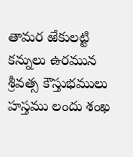తామర ఱేకులట్టి కన్నులు ఉరమున శ్రీవత్స కౌస్తుభములు హస్తము లందు శంఖ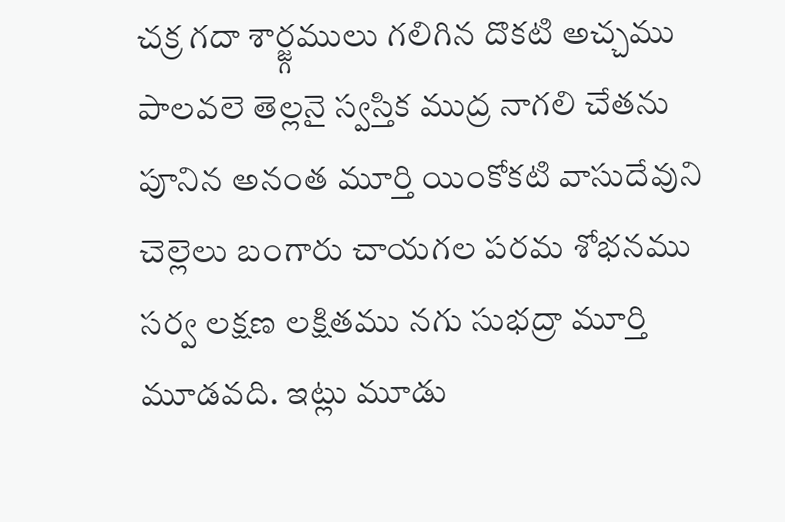చక్ర గదా శార్జ్గములు గలిగిన దొకటి అచ్చము పాలవలె తెల్లనై స్వస్తిక ముద్ర నాగలి చేతను పూనిన అనంత మూర్తి యింకోకటి వాసుదేవుని చెల్లెలు బంగారు చాయగల పరమ శోభనము సర్వ లక్షణ లక్షితము నగు సుభద్రా మూర్తి మూడవది. ఇట్లు మూడు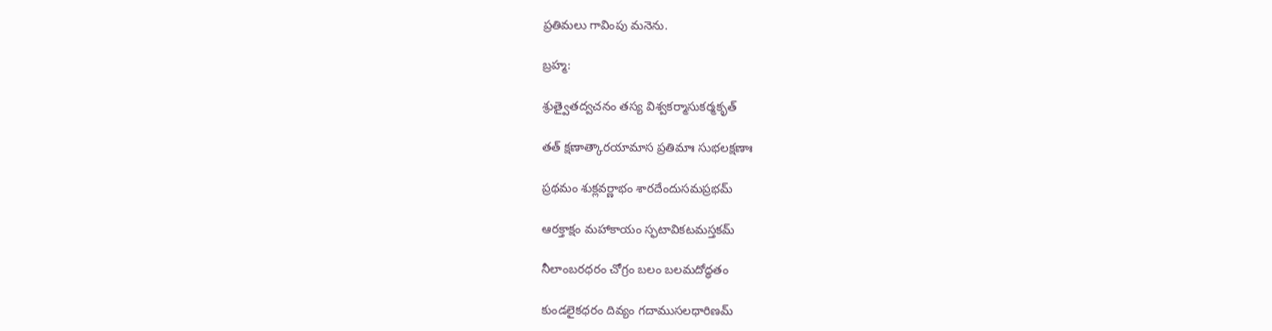ప్రతిమలు గావింపు మనెను.

బ్రహ్మ:

శ్రుత్వైతద్వచనం తస్య విశ్వకర్మాసుకర్మకృత్‌

తత్‌ క్షణాత్కారయామాస ప్రతిమాః సుభలక్షణాః

ప్రథమం శుక్లవర్ణాభం శారదేందుసమప్రభమ్‌

ఆరక్తాక్షం మహాకాయం స్ఫటావికటమస్తకమ్‌

నీలాంబరధరం చోగ్రం బలం బలమదోద్ధతం

కుండలైకధరం దివ్యం గదాముసలధారిణమ్‌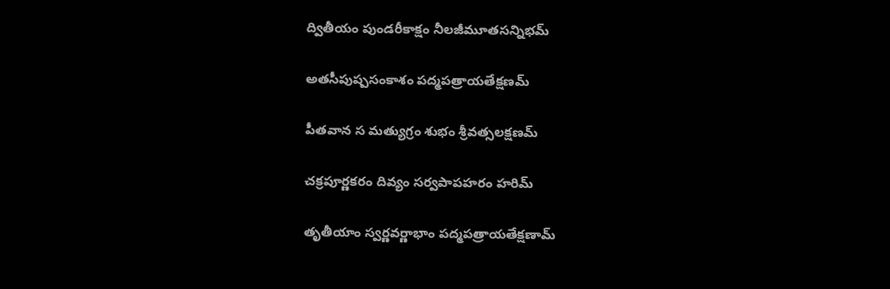ద్వితీయం పుండరీకాక్షం నీలజీమూతసన్నిభమ్‌

అతసీపుష్పసంకాశం పద్మపత్రాయతేక్షణమ్‌

పీతవాన స మత్యుగ్రం శుభం శ్రీవత్సలక్షణమ్‌

చక్రపూర్ణకరం దివ్యం సర్వపాపహరం హరిమ్‌

తృతీయాం స్వర్ణవర్ణాభాం పద్మపత్రాయతేక్షణామ్‌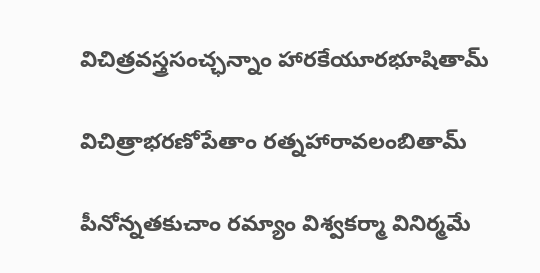విచిత్రవస్త్రసంచ్ఛన్నాం హారకేయూరభూషితామ్‌

విచిత్రాభరణోపేతాం రత్నహారావలంబితామ్‌

పీనోన్నతకుచాం రమ్యాం విశ్వకర్మా వినిర్మమే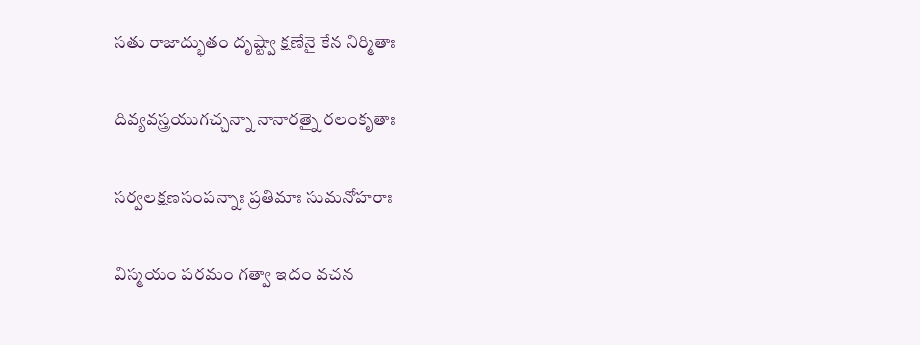సతు రాజాద్భుతం దృష్ట్వా క్షణేనై కేన నిర్మితాః

దివ్యవస్త్రయుగచ్చన్నా నానారత్నై రలంకృతాః

సర్వలక్షణసంపన్నాః ప్రతిమాః సుమనోహరాః

విస్మయం పరమం గత్వా ఇదం వచన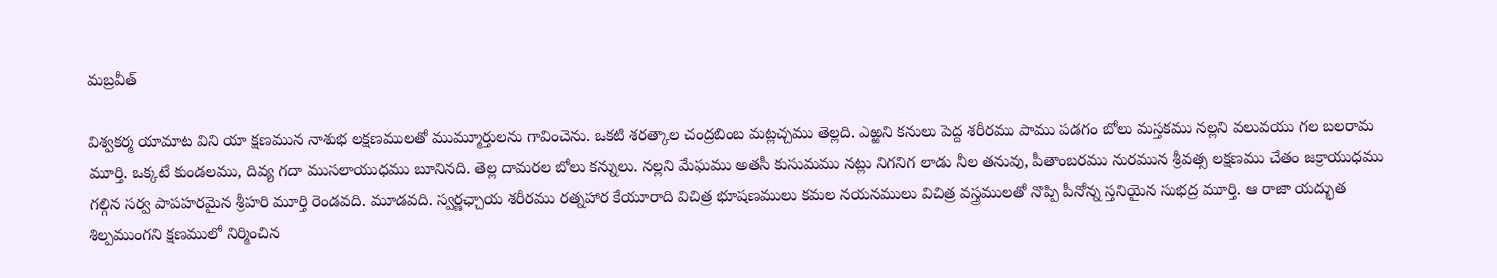మబ్రవీత్‌

విశ్వకర్మ యామాట విని యా క్షణమున నాశుభ లక్షణములతో ముమ్మూర్తులను గావించెను. ఒకటి శరత్కాల చంద్రబింబ మట్లచ్చము తెల్లది. ఎఱ్ఱని కనులు పెద్ద శరీరము పాము పడగం బోలు మస్తకము నల్లని వలువయు గల బలరామ మూర్తి. ఒక్కటే కుండలము, దివ్య గదా ముసలాయుధము బూనినది. తెల్ల దామరల బోలు కన్నులు. నల్లని మేఘము అతసీ కుసుమము నట్లు నిగనిగ లాడు నీల తనువు, పీతాంబరము నురమున శ్రీవత్స లక్షణము చేతం జక్రాయుధము గల్గిన సర్వ పాపహరమైన శ్రీహరి మూర్తి రెండవది. మూడవది. స్వర్ణఛ్చాయ శరీరము రత్నహార కేయూరాది విచిత్ర భూషణములు కమల నయనములు విచిత్ర వస్త్రములతో నొప్పి పీనోన్న స్తనియైన సుభద్ర మూర్తి. ఆ రాజా యద్భుత శిల్పముంగని క్షణములో నిర్మించిన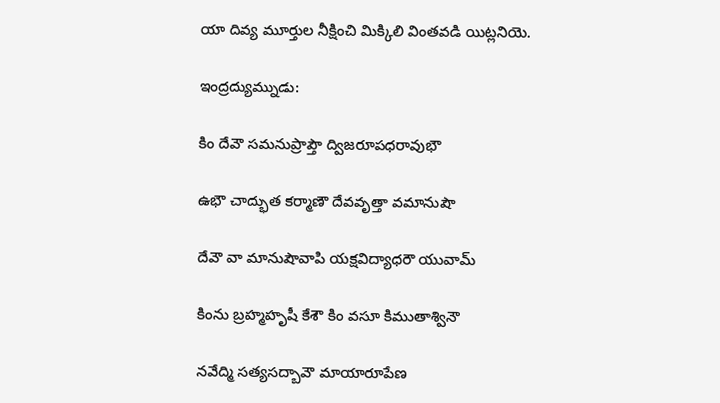యా దివ్య మూర్తుల నీక్షించి మిక్కిలి వింతవడి యిట్లనియె.

ఇంద్రద్యుమ్నుడు:

కిం దేవౌ సమనుప్రాప్తౌ ద్విజరూపధరావుభౌ

ఉభౌ చాద్భుత కర్మాణౌ దేవవృత్తా వమానుషౌ

దేవౌ వా మానుషౌవాపి యక్షవిద్యాధరౌ యువామ్‌

కింను బ్రహ్మహృషీ కేశౌ కిం వసూ కిముతాశ్వినౌ

నవేద్మి సత్యసద్బావౌ మాయారూపేణ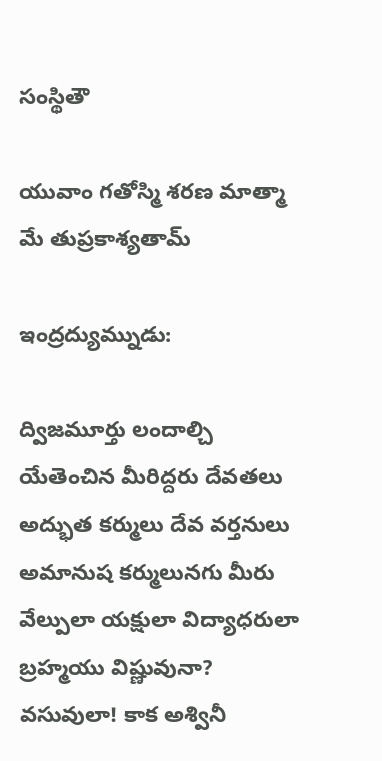సంస్థితౌ

యువాం గతోస్మి శరణ మాత్మా మే తుప్రకాశ్యతామ్‌

ఇంద్రద్యుమ్నుడు:

ద్విజమూర్తు లందాల్చి యేతెంచిన మీరిద్దరు దేవతలు అద్భుత కర్ములు దేవ వర్తనులు అమానుష కర్ములునగు మీరు వేల్పులా యక్షులా విద్యాధరులా బ్రహ్మయు విష్ణువునా? వసువులా! కాక అశ్వినీ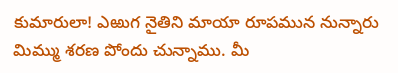కుమారులా! ఎఱుగ నైతిని మాయా రూపమున నున్నారు మిమ్ము శరణ పోందు చున్నాము. మీ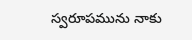స్వరూపమును నాకు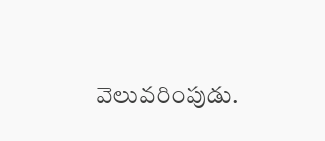వెలువరింపుడు.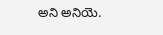అని అనియె.